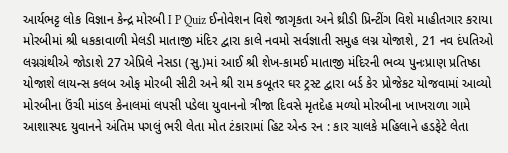આર્યભટ્ટ લોક વિજ્ઞાન કેન્દ્ર મોરબી I P Quiz ઈનોવેશન વિશે જાગૃકતા અને થ્રીડી પ્રિન્ટીંગ વિશે માહીતગાર કરાયા મોરબીમાં શ્રી ધકકાવાળી મેલડી માતાજી મંદિર દ્વારા કાલે નવમો સર્વજ્ઞાતી સમુહ લગ્ન યોજાશે, 21 નવ દંપતિઓ લગ્નગ્રંથીએ જોડાશે 27 એપ્રિલે નેસડા (સુ.)માં આઈ શ્રી શેખ-કામઈ માતાજી મંદિરની ભવ્ય પુનઃપ્રાણ પ્રતિષ્ઠા યોજાશે લાયન્સ કલબ ઓફ મોરબી સીટી અને શ્રી રામ કબૂતર ઘર ટ્રસ્ટ દ્વારા બર્ડ કેર પ્રોજેકટ યોજવામાં આવ્યો મોરબીના ઉંચી માંડલ કેનાલમાં લપસી પડેલા યુવાનનો ત્રીજા દિવસે મૃતદેહ મળ્યો મોરબીના ખાખરાળા ગામે આશાસ્પદ યુવાનને અંતિમ પગલું ભરી લેતા મોત ટંકારામાં હિટ એન્ડ રન : કાર ચાલકે મહિલાને હડફેટે લેતા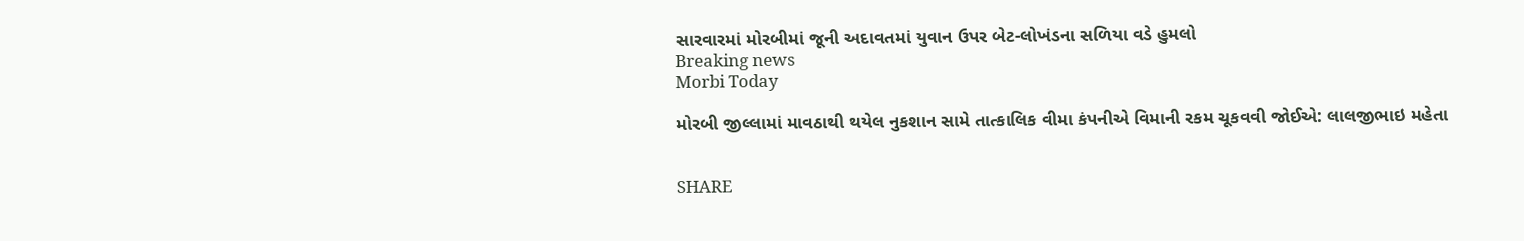સારવારમાં મોરબીમાં જૂની અદાવતમાં યુવાન ઉપર બેટ-લોખંડના સળિયા વડે હુમલો
Breaking news
Morbi Today

મોરબી જીલ્લામાં માવઠાથી થયેલ નુકશાન સામે તાત્કાલિક વીમા કંપનીએ વિમાની રકમ ચૂકવવી જોઈએ: લાલજીભાઇ મહેતા


SHARE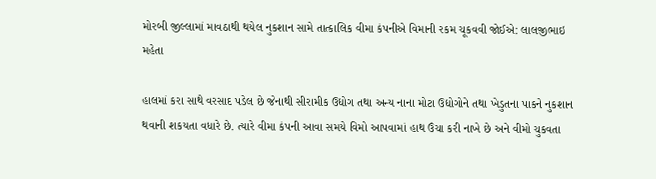મોરબી જીલ્લામાં માવઠાથી થયેલ નુકશાન સામે તાત્કાલિક વીમા કંપનીએ વિમાની રકમ ચૂકવવી જોઈએ: લાલજીભાઇ મહેતા

હાલમાં કરા સાથે વરસાદ પડેલ છે જેનાથી સીરામીક ઉદ્યોગ તથા અન્ય નાના મોટા ઉદ્યોગોને તથા ખેડુતના પાકને નુકશાન થવાની શકયતા વધારે છે. ત્યારે વીમા કંપની આવા સમયે વિમો આપવામાં હાથ ઉંચા કરી નાખે છે અને વીમો ચુકવતા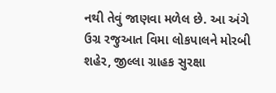નથી તેવું જાણવા મળેલ છે. આ અંગે ઉગ્ર રજુઆત વિમા લોકપાલને મોરબી શહેર, જીલ્લા ગ્રાહક સુરક્ષા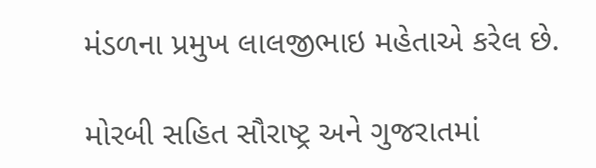મંડળના પ્રમુખ લાલજીભાઇ મહેતાએ કરેલ છે.

મોરબી સહિત સૌરાષ્ટ્ર અને ગુજરાતમાં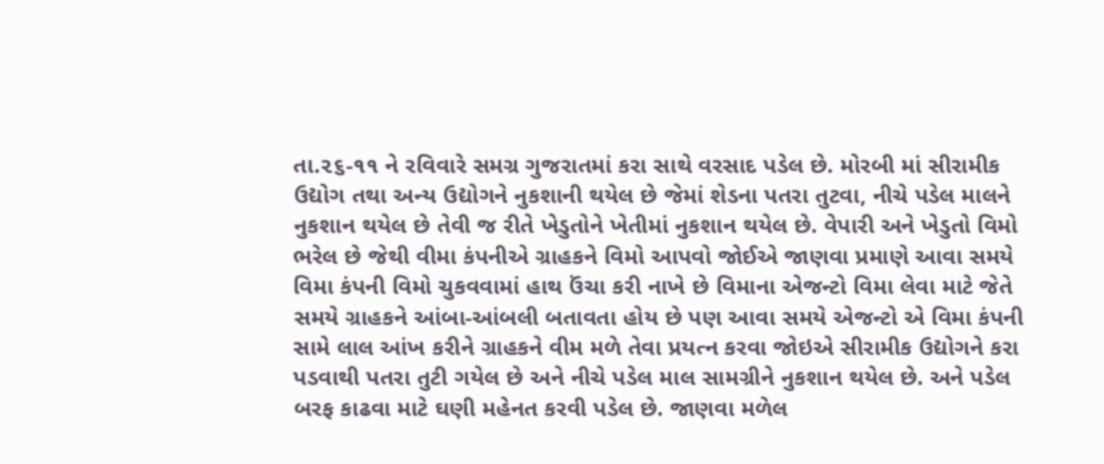તા.૨૬-૧૧ ને રવિવારે સમગ્ર ગુજરાતમાં કરા સાથે વરસાદ પડેલ છે. મોરબી માં સીરામીક ઉદ્યોગ તથા અન્ય ઉદ્યોગને નુકશાની થયેલ છે જેમાં શેડના પતરા તુટવા, નીચે પડેલ માલને નુકશાન થયેલ છે તેવી જ રીતે ખેડુતોને ખેતીમાં નુકશાન થયેલ છે. વેપારી અને ખેડુતો વિમો ભરેલ છે જેથી વીમા કંપનીએ ગ્રાહકને વિમો આપવો જોઈએ જાણવા પ્રમાણે આવા સમયે વિમા કંપની વિમો ચુકવવામાં હાથ ઉંચા કરી નાખે છે વિમાના એજન્ટો વિમા લેવા માટે જેતે સમયે ગ્રાહકને આંબા-આંબલી બતાવતા હોય છે પણ આવા સમયે એજન્ટો એ વિમા કંપની સામે લાલ આંખ કરીને ગ્રાહકને વીમ મળે તેવા પ્રયત્ન કરવા જોઇએ સીરામીક ઉદ્યોગને કરા પડવાથી પતરા તુટી ગયેલ છે અને નીચે પડેલ માલ સામગ્રીને નુકશાન થયેલ છે. અને પડેલ બરફ કાઢવા માટે ઘણી મહેનત કરવી પડેલ છે. જાણવા મળેલ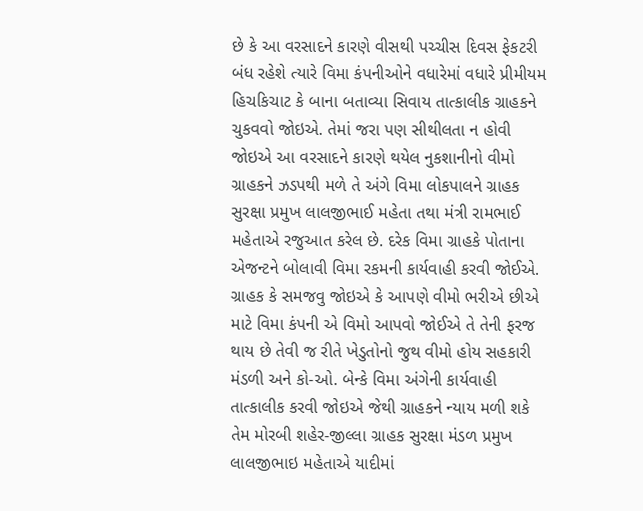છે કે આ વરસાદને કારણે વીસથી પચ્ચીસ દિવસ ફેકટરી બંધ રહેશે ત્યારે વિમા કંપનીઓને વધારેમાં વધારે પ્રીમીયમ હિચકિચાટ કે બાના બતાવ્યા સિવાય તાત્કાલીક ગ્રાહકને ચુકવવો જોઇએ. તેમાં જરા પણ સીથીલતા ન હોવી જોઇએ આ વરસાદને કારણે થયેલ નુકશાનીનો વીમો ગ્રાહકને ઝડપથી મળે તે અંગે વિમા લોકપાલને ગ્રાહક સુરક્ષા પ્રમુખ લાલજીભાઈ મહેતા તથા મંત્રી રામભાઈ મહેતાએ રજુઆત કરેલ છે. દરેક વિમા ગ્રાહકે પોતાના એજન્ટને બોલાવી વિમા રકમની કાર્યવાહી કરવી જોઈએ. ગ્રાહક કે સમજવુ જોઇએ કે આપણે વીમો ભરીએ છીએ માટે વિમા કંપની એ વિમો આપવો જોઈએ તે તેની ફરજ થાય છે તેવી જ રીતે ખેડુતોનો જુથ વીમો હોય સહકારી મંડળી અને કો-ઓ. બેન્કે વિમા અંગેની કાર્યવાહી તાત્કાલીક કરવી જોઇએ જેથી ગ્રાહકને ન્યાય મળી શકે તેમ મોરબી શહેર-જીલ્લા ગ્રાહક સુરક્ષા મંડળ પ્રમુખ લાલજીભાઇ મહેતાએ યાદીમાં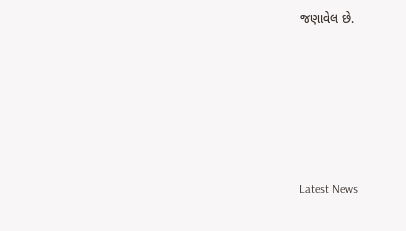જણાવેલ છે.






Latest News